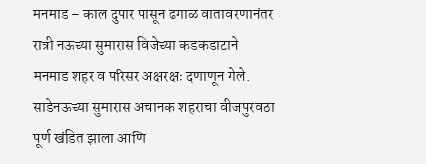मनमाड – काल दुपार पासून ढगाळ वातावरणानंतर रात्री नऊच्या सुमारास विजेच्या कडकडाटाने मनमाड शहर व परिसर अक्षरक्षः दणाणून गेले. साडेनऊच्या सुमारास अचानक शहराचा वीजपुरवठा पूर्ण खंडित झाला आणि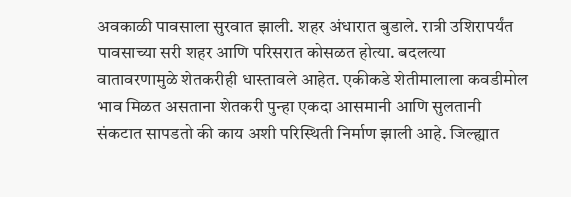अवकाळी पावसाला सुरवात झाली. शहर अंधारात बुडाले. रात्री उशिरापर्यंत पावसाच्या सरी शहर आणि परिसरात कोसळत होत्या. बदलत्या वातावरणामुळे शेतकरीही धास्तावले आहेत. एकीकडे शेतीमालाला कवडीमोल भाव मिळत असताना शेतकरी पुन्हा एकदा आसमानी आणि सुलतानी संकटात सापडतो की काय अशी परिस्थिती निर्माण झाली आहे. जिल्ह्यात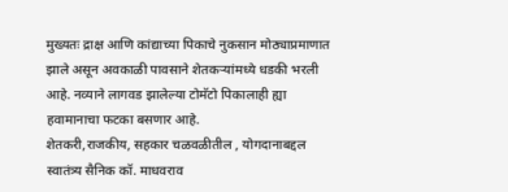मुख्यतः द्राक्ष आणि कांद्याच्या पिकाचे नुकसान मोठ्याप्रमाणात झाले असून अवकाळी पावसाने शेतकऱ्यांमध्ये धडकी भरली आहे. नव्याने लागवड झालेल्या टोमॅटो पिकालाही ह्या हवामानाचा फटका बसणार आहे.
शेतकरी,राजकीय, सहकार चळवळीतील , योगदानाबद्दल स्वातंत्र्य सैनिक कॉ. माधवराव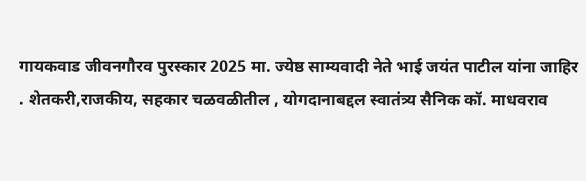गायकवाड जीवनगौरव पुरस्कार 2025 मा. ज्येष्ठ साम्यवादी नेते भाई जयंत पाटील यांना जाहिर
. शेतकरी,राजकीय, सहकार चळवळीतील , योगदानाबद्दल स्वातंत्र्य सैनिक कॉ. माधवराव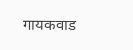गायकवाड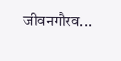जीवनगौरव...